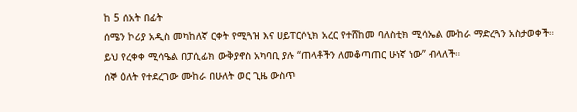ከ 5 ሰአት በፊት
ሰሜን ኮሪያ አዲስ መካከለኛ ርቀት የሚጓዝ እና ሀይፐርሶኒክ አረር የተሸከመ ባለስቲክ ሚሳኤል ሙከራ ማድረጓን አስታወቀች።
ይህ የረቀቀ ሚሳዔል በፓሲፊክ ውቅያኖስ አካባቢ ያሉ “ጠላቶችን ለመቆጣጠር ሁነኛ ነው” ብላለች።
ሰኞ ዕለት የተደረገው ሙከራ በሁለት ወር ጊዜ ውስጥ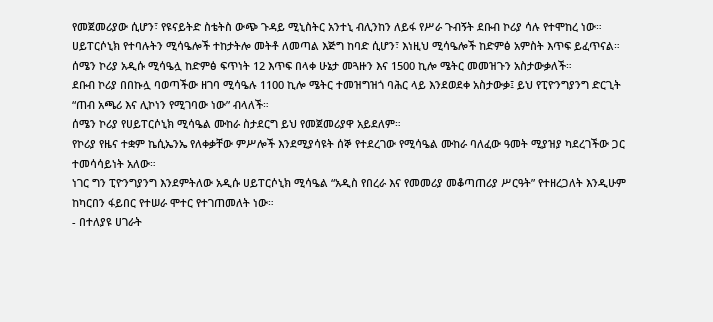የመጀመሪያው ሲሆን፣ የዩናይትድ ስቴትስ ውጭ ጉዳይ ሚኒስትር አንተኒ ብሊንከን ለይፋ የሥራ ጉብኝት ደቡብ ኮሪያ ሳሉ የተሞከረ ነው።
ሀይፐርሶኒክ የተባሉትን ሚሳዔሎች ተከታትሎ መትቶ ለመጣል እጅግ ከባድ ሲሆን፣ እነዚህ ሚሳዔሎች ከድምፅ አምስት እጥፍ ይፈጥናል።
ሰሜን ኮሪያ አዲሱ ሚሳዔሏ ከድምፅ ፍጥነት 12 እጥፍ በላቀ ሁኔታ መጓዙን እና 1500 ኪሎ ሜትር መመዝጉን አስታውቃለች።
ደቡብ ኮሪያ በበኩሏ ባወጣችው ዘገባ ሚሳዔሉ 1100 ኪሎ ሜትር ተመዝግዝጎ ባሕር ላይ እንደወደቀ አስታውቃ፤ ይህ የፒዮንግያንግ ድርጊት “ጠብ አጫሪ እና ሊኮነን የሚገባው ነው” ብላለች።
ሰሜን ኮሪያ የሀይፐርሶኒክ ሚሳዔል ሙከራ ስታደርግ ይህ የመጀመሪያዋ አይደለም።
የኮሪያ የዜና ተቋም ኬሲኤንኤ የለቀቃቸው ምሥሎች እንደሚያሳዩት ሰኞ የተደረገው የሚሳዔል ሙከራ ባለፈው ዓመት ሚያዝያ ካደረገችው ጋር ተመሳሳይነት አለው።
ነገር ግን ፒዮንግያንግ እንደምትለው አዲሱ ሀይፐርሶኒክ ሚሳዔል “አዲስ የበረራ እና የመመሪያ መቆጣጠሪያ ሥርዓት” የተዘረጋለት እንዲሁም ከካርበን ፋይበር የተሠራ ሞተር የተገጠመለት ነው።
- በተለያዩ ሀገራት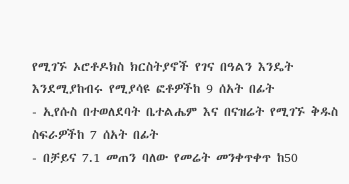የሚገኙ ኦሮቶዶክስ ክርስትያኖች የገና በዓልን እንዴት እንደሚያከብሩ የሚያሳዩ ፎቶዎችከ 9 ሰአት በፊት
- ኢየሱስ በተወለደባት ቤተልሔም እና በናዝሬት የሚገኙ ቅዱስ ስፍራዎችከ 7 ሰአት በፊት
- በቻይና 7.1 መጠን ባለው የመሬት መንቀጥቀጥ ከ50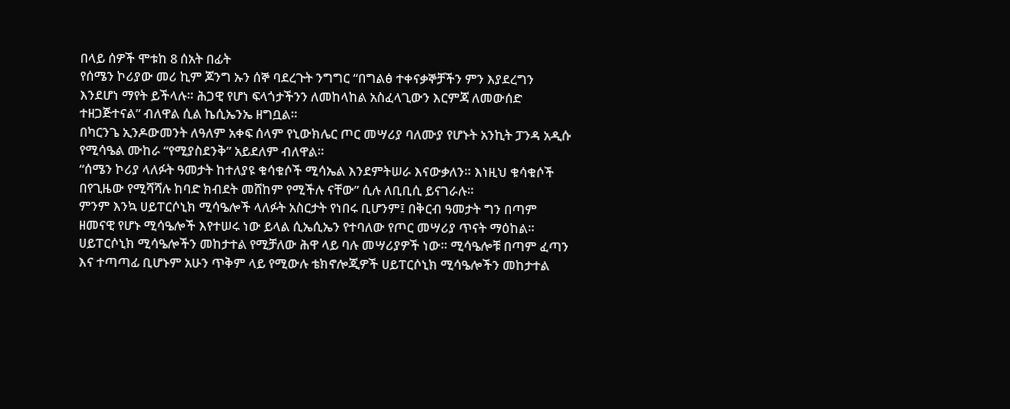በላይ ሰዎች ሞቱከ 8 ሰአት በፊት
የሰሜን ኮሪያው መሪ ኪም ጆንግ ኡን ሰኞ ባደረጉት ንግግር “በግልፅ ተቀናቃኞቻችን ምን እያደረግን እንደሆነ ማየት ይችላሉ። ሕጋዊ የሆነ ፍላጎታችንን ለመከላከል አስፈላጊውን እርምጃ ለመውሰድ ተዘጋጅተናል” ብለዋል ሲል ኬሲኤንኤ ዘግቧል።
በካርንጌ ኢንዶውመንት ለዓለም አቀፍ ሰላም የኒውክሌር ጦር መሣሪያ ባለሙያ የሆኑት አንኪት ፓንዳ አዲሱ የሚሳዔል ሙከራ “የሚያስደንቅ” አይደለም ብለዋል።
“ሰሜን ኮሪያ ላለፉት ዓመታት ከተለያዩ ቁሳቁሶች ሚሳኤል እንደምትሠራ እናውቃለን። እነዚህ ቁሳቁሶች በየጊዜው የሚሻሻሉ ከባድ ክብደት መሸከም የሚችሉ ናቸው” ሲሉ ለቢቢሲ ይናገራሉ።
ምንም እንኳ ሀይፐርሶኒክ ሚሳዔሎች ላለፉት አስርታት የነበሩ ቢሆንም፤ በቅርብ ዓመታት ግን በጣም ዘመናዊ የሆኑ ሚሳዔሎች እየተሠሩ ነው ይላል ሲኤሲኤን የተባለው የጦር መሣሪያ ጥናት ማዕከል።
ሀይፐርሶኒክ ሚሳዔሎችን መከታተል የሚቻለው ሕዋ ላይ ባሉ መሣሪያዎች ነው። ሚሳዔሎቹ በጣም ፈጣን እና ተጣጣፊ ቢሆኑም አሁን ጥቅም ላይ የሚውሉ ቴክኖሎጂዎች ሀይፐርሶኒክ ሚሳዔሎችን መከታተል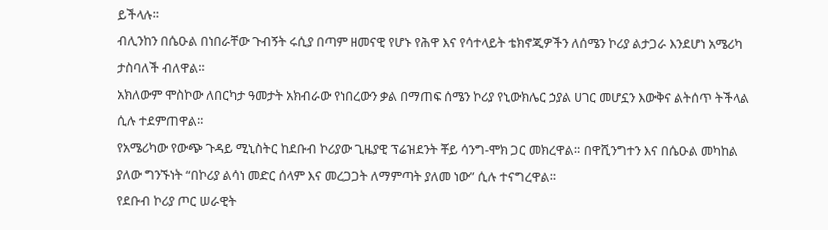ይችላሉ።
ብሊንከን በሴዑል በነበራቸው ጉብኝት ሩሲያ በጣም ዘመናዊ የሆኑ የሕዋ እና የሳተላይት ቴክኖጂዎችን ለሰሜን ኮሪያ ልታጋራ እንደሆነ አሜሪካ ታስባለች ብለዋል።
አክለውም ሞስኮው ለበርካታ ዓመታት አክብራው የነበረውን ቃል በማጠፍ ሰሜን ኮሪያ የኒውክሌር ኃያል ሀገር መሆኗን እውቅና ልትሰጥ ትችላል ሲሉ ተደምጠዋል።
የአሜሪካው የውጭ ጉዳይ ሚኒስትር ከደቡብ ኮሪያው ጊዜያዊ ፕሬዝደንት ቾይ ሳንግ-ሞክ ጋር መክረዋል። በዋሺንግተን እና በሴዑል መካከል ያለው ግንኙነት “በኮሪያ ልሳነ መድር ሰላም እና መረጋጋት ለማምጣት ያለመ ነው” ሲሉ ተናግረዋል።
የደቡብ ኮሪያ ጦር ሠራዊት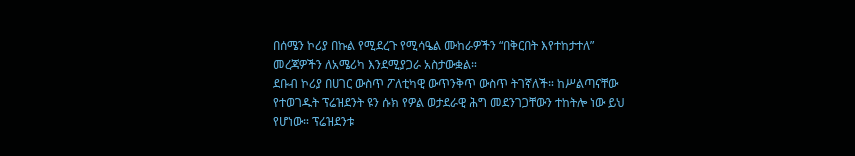በሰሜን ኮሪያ በኩል የሚደረጉ የሚሳዔል ሙከራዎችን “በቅርበት እየተከታተለ” መረጃዎችን ለአሜሪካ እንደሚያጋራ አስታውቋል።
ደቡብ ኮሪያ በሀገር ውስጥ ፖለቲካዊ ውጥንቅጥ ውስጥ ትገኛለች። ከሥልጣናቸው የተወገዱት ፕሬዝደንት ዩን ሱክ የዎል ወታደራዊ ሕግ መደንገጋቸውን ተከትሎ ነው ይህ የሆነው። ፕሬዝደንቱ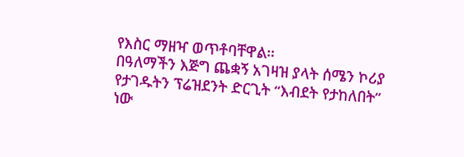የእስር ማዘዣ ወጥቶባቸዋል።
በዓለማችን እጅግ ጨቋኝ አገዛዝ ያላት ሰሜን ኮሪያ የታገዱትን ፕሬዝደንት ድርጊት “እብደት የታከለበት” ነው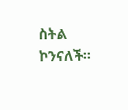ስትል ኮንናለች።